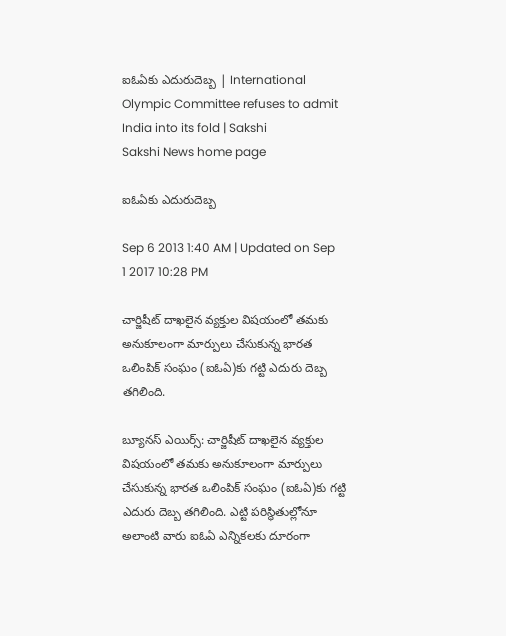ఐఓఏకు ఎదురుదెబ్బ | International Olympic Committee refuses to admit India into its fold | Sakshi
Sakshi News home page

ఐఓఏకు ఎదురుదెబ్బ

Sep 6 2013 1:40 AM | Updated on Sep 1 2017 10:28 PM

చార్జిషీట్ దాఖలైన వ్యక్తుల విషయంలో తమకు అనుకూలంగా మార్పులు చేసుకున్న భారత ఒలింపిక్ సంఘం (ఐఓఏ)కు గట్టి ఎదురు దెబ్బ తగిలింది.

బ్యూనస్ ఎయిర్స్: చార్జిషీట్ దాఖలైన వ్యక్తుల విషయంలో తమకు అనుకూలంగా మార్పులు చేసుకున్న భారత ఒలింపిక్ సంఘం (ఐఓఏ)కు గట్టి ఎదురు దెబ్బ తగిలింది. ఎట్టి పరిస్థితుల్లోనూ అలాంటి వారు ఐఓఏ ఎన్నికలకు దూరంగా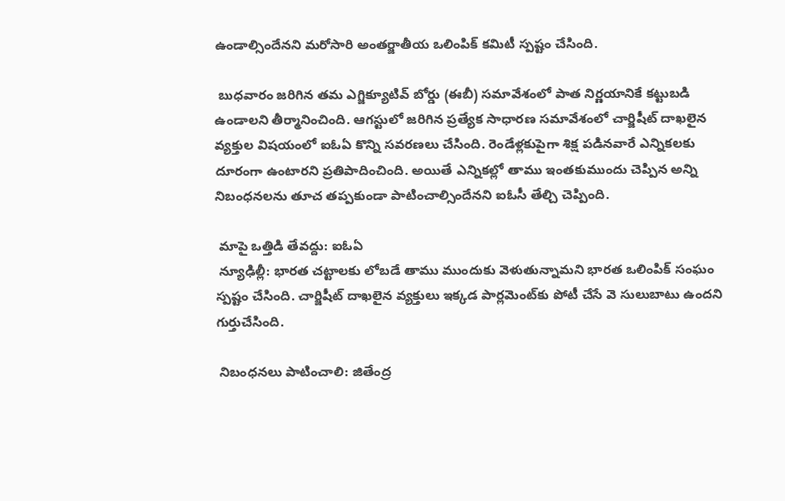ఉండాల్సిందేనని మరోసారి అంతర్జాతీయ ఒలింపిక్ కమిటీ స్పష్టం చేసింది.

 బుధవారం జరిగిన తమ ఎగ్జిక్యూటివ్ బోర్డు (ఈబీ) సమావేశంలో పాత నిర్ణయానికే కట్టుబడి ఉండాలని తీర్మానించింది. ఆగస్టులో జరిగిన ప్రత్యేక సాధారణ సమావేశంలో చార్జిషీట్ దాఖలైన వ్యక్తుల విషయంలో ఐఓఏ కొన్ని సవరణలు చేసింది. రెండేళ్లకుపైగా శిక్ష పడినవారే ఎన్నికలకు దూరంగా ఉంటారని ప్రతిపాదించింది. అయితే ఎన్నికల్లో తాము ఇంతకుముందు చెప్పిన అన్ని నిబంధనలను తూచ తప్పకుండా పాటించాల్సిందేనని ఐఓసీ తేల్చి చెప్పింది.

 మాపై ఒత్తిడి తేవద్దు: ఐఓఏ
 న్యూఢిల్లీ: భారత చట్టాలకు లోబడే తాము ముందుకు వెళుతున్నామని భారత ఒలింపిక్ సంఘం స్పష్టం చేసింది. చార్జిషీట్ దాఖలైన వ్యక్తులు ఇక్కడ పార్లమెంట్‌కు పోటీ చేసే వె సులుబాటు ఉందని గుర్తుచేసింది.

 నిబంధనలు పాటించాలి: జితేంద్ర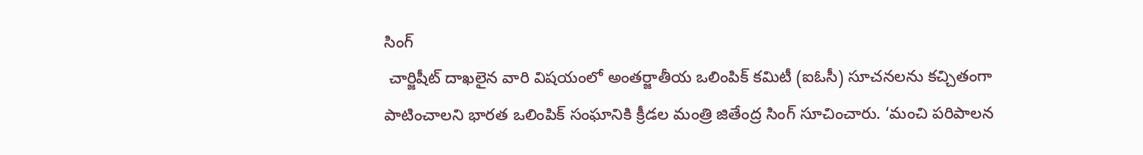సింగ్
 చార్జిషీట్ దాఖలైన వారి విషయంలో అంతర్జాతీయ ఒలింపిక్ కమిటీ (ఐఓసీ) సూచనలను కచ్చితంగా పాటించాలని భారత ఒలింపిక్ సంఘానికి క్రీడల మంత్రి జితేంద్ర సింగ్ సూచించారు. ‘మంచి పరిపాలన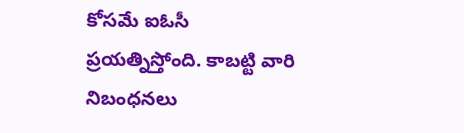కోసమే ఐఓసీ ప్రయత్నిస్తోంది. కాబట్టి వారి నిబంధనలు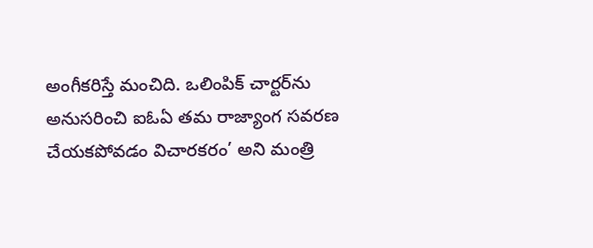అంగీకరిస్తే మంచిది. ఒలింపిక్ చార్టర్‌ను అనుసరించి ఐఓఏ తమ రాజ్యాంగ సవరణ చేయకపోవడం విచారకరం’ అని మంత్రి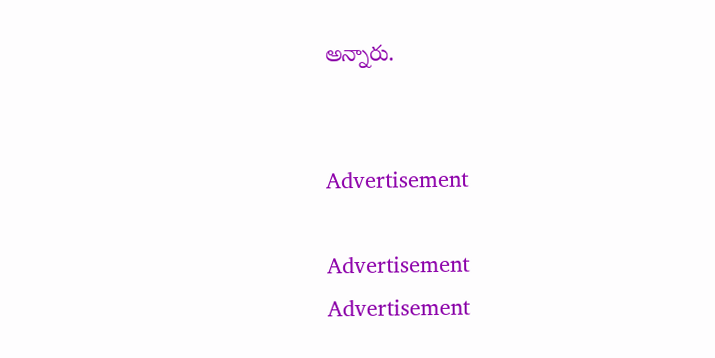అన్నారు.


Advertisement

Advertisement
Advertisement